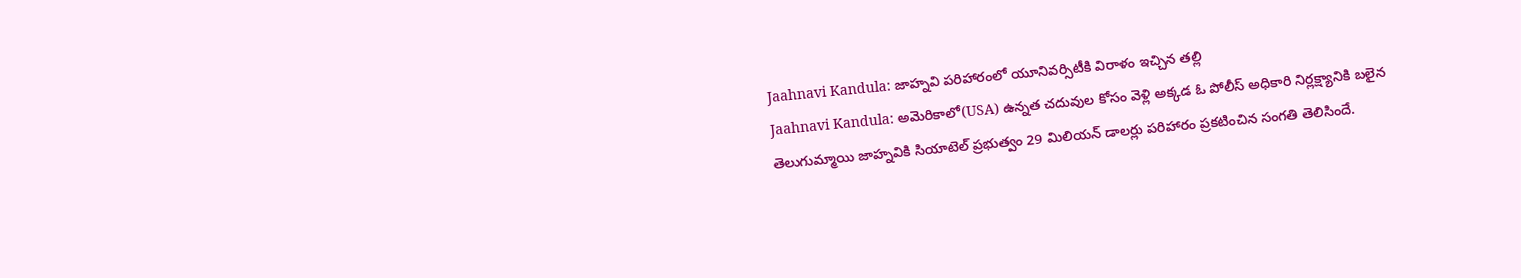Jaahnavi Kandula: జాహ్నవి పరిహారంలో యూనివర్సిటీకి విరాళం ఇచ్చిన తల్లి
Jaahnavi Kandula: అమెరికాలో(USA) ఉన్నత చదువుల కోసం వెళ్లి అక్కడ ఓ పోలీస్ అధికారి నిర్లక్ష్యానికి బలైన తెలుగుమ్మాయి జాహ్నవికి సియాటెల్ ప్రభుత్వం 29 మిలియన్ డాలర్లు పరిహారం ప్రకటించిన సంగతి తెలిసిందే.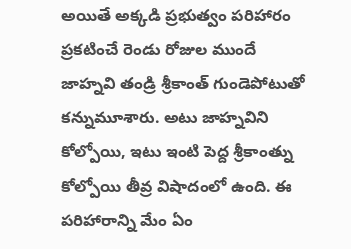అయితే అక్కడి ప్రభుత్వం పరిహారం ప్రకటించే రెండు రోజుల ముందే జాహ్నవి తండ్రి శ్రీకాంత్ గుండెపోటుతో కన్నుమూశారు. అటు జాహ్నవిని కోల్పోయి, ఇటు ఇంటి పెద్ద శ్రీకాంత్ను కోల్పోయి తీవ్ర విషాదంలో ఉంది. ఈ పరిహారాన్ని మేం ఏం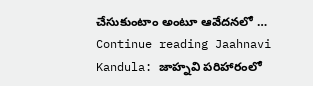చేసుకుంటాం అంటూ ఆవేదనలో … Continue reading Jaahnavi Kandula: జాహ్నవి పరిహారంలో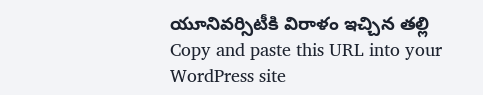యూనివర్సిటీకి విరాళం ఇచ్చిన తల్లి
Copy and paste this URL into your WordPress site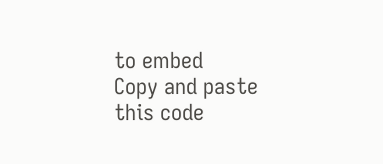to embed
Copy and paste this code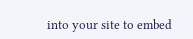into your site to embed